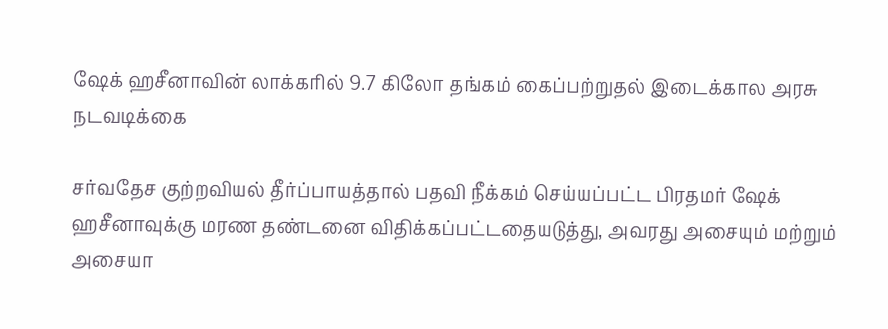ஷேக் ஹசீனாவின் லாக்கரில் 9.7 கிலோ தங்கம் கைப்பற்றுதல் இடைக்கால அரசு நடவடிக்கை

சர்வதேச குற்றவியல் தீர்ப்பாயத்தால் பதவி நீக்கம் செய்யப்பட்ட பிரதமர் ஷேக் ஹசீனாவுக்கு மரண தண்டனை விதிக்கப்பட்டதையடுத்து, அவரது அசையும் மற்றும் அசையா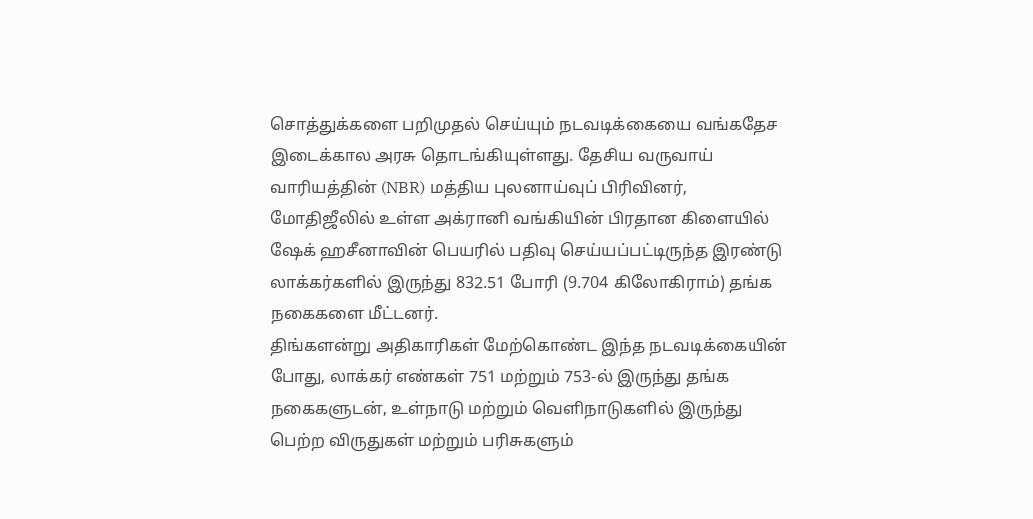சொத்துக்களை பறிமுதல் செய்யும் நடவடிக்கையை வங்கதேச இடைக்கால அரசு தொடங்கியுள்ளது. தேசிய வருவாய் வாரியத்தின் (NBR) மத்திய புலனாய்வுப் பிரிவினர், மோதிஜீலில் உள்ள அக்ரானி வங்கியின் பிரதான கிளையில் ஷேக் ஹசீனாவின் பெயரில் பதிவு செய்யப்பட்டிருந்த இரண்டு லாக்கர்களில் இருந்து 832.51 போரி (9.704 கிலோகிராம்) தங்க நகைகளை மீட்டனர்.
திங்களன்று அதிகாரிகள் மேற்கொண்ட இந்த நடவடிக்கையின் போது, லாக்கர் எண்கள் 751 மற்றும் 753-ல் இருந்து தங்க நகைகளுடன், உள்நாடு மற்றும் வெளிநாடுகளில் இருந்து பெற்ற விருதுகள் மற்றும் பரிசுகளும்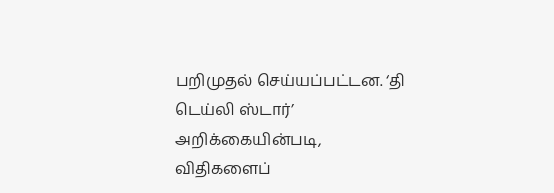பறிமுதல் செய்யப்பட்டன. ‘தி டெய்லி ஸ்டார்’ அறிக்கையின்படி, விதிகளைப்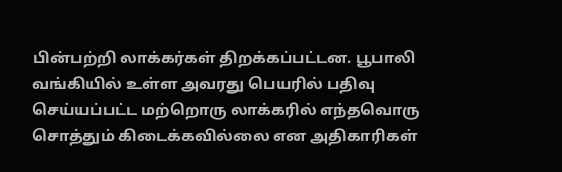பின்பற்றி லாக்கர்கள் திறக்கப்பட்டன. பூபாலி வங்கியில் உள்ள அவரது பெயரில் பதிவு செய்யப்பட்ட மற்றொரு லாக்கரில் எந்தவொரு சொத்தும் கிடைக்கவில்லை என அதிகாரிகள்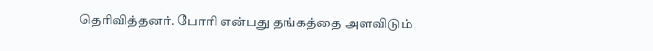தெரிவித்தனர். போரி என்பது தங்கத்தை அளவிடும்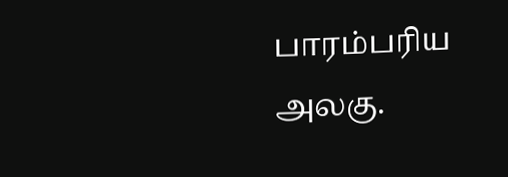பாரம்பரிய அலகு.